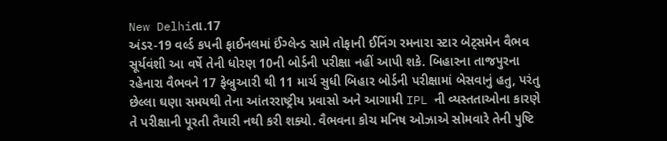New Delhiતા.17
અંડર-19 વર્લ્ડ કપની ફાઈનલમાં ઈંગ્લેન્ડ સામે તોફાની ઈનિંગ રમનારા સ્ટાર બેટ્સમેન વૈભવ સૂર્યવંશી આ વર્ષે તેની ધોરણ 10ની બોર્ડની પરીક્ષા નહીં આપી શકે. બિહારના તાજપુરના રહેનારા વૈભવને 17 ફેબ્રુઆરી થી 11 માર્ચ સુધી બિહાર બોર્ડની પરીક્ષામાં બેસવાનું હતુ, પરંતુ છેલ્લા ઘણા સમયથી તેના આંતરરાષ્ટ્રીય પ્રવાસો અને આગામી IPL ની વ્યસ્તતાઓના કારણે તે પરીક્ષાની પૂરતી તૈયારી નથી કરી શક્યો. વૈભવના કોચ મનિષ ઓઝાએ સોમવારે તેની પુષ્ટિ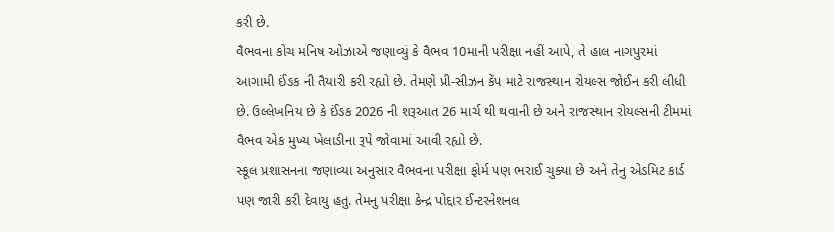કરી છે.
વૈભવના કોચ મનિષ ઓઝાએ જણાવ્યું કે વૈભવ 10માની પરીક્ષા નહીં આપે, તે હાલ નાગપુરમાં આગામી ઈંઙક ની તૈયારી કરી રહ્યો છે. તેમણે પ્રી-સીઝન કેંપ માટે રાજસ્થાન રોયલ્સ જોઈન કરી લીધી છે. ઉલ્લેખનિય છે કે ઈંઙક 2026 ની શરૂઆત 26 માર્ચ થી થવાની છે અને રાજસ્થાન રોયલ્સની ટીમમાં વૈભવ એક મુખ્ય ખેલાડીના રૂપે જોવામાં આવી રહ્યો છે.
સ્કૂલ પ્રશાસનના જણાવ્યા અનુસાર વૈભવના પરીક્ષા ફોર્મ પણ ભરાઈ ચુક્યા છે અને તેનુ એડમિટ કાર્ડ પણ જારી કરી દેવાયુ હતુ. તેમનુ પરીક્ષા કેન્દ્ર પોદ્દાર ઈન્ટરનેશનલ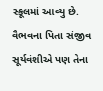સ્કૂલમાં આવ્યુ છે. વૈભવના પિતા સંજીવ સૂર્યવંશીએ પણ તેના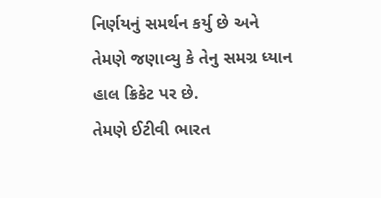નિર્ણયનું સમર્થન કર્યુ છે અને તેમણે જણાવ્યુ કે તેનુ સમગ્ર ધ્યાન હાલ ક્રિકેટ પર છે.
તેમણે ઈટીવી ભારત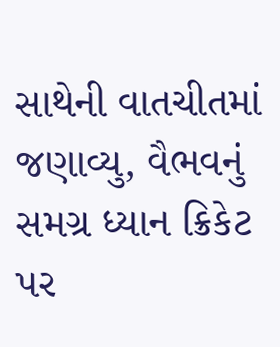સાથેની વાતચીતમાં જણાવ્યુ, વૈભવનું સમગ્ર ધ્યાન ક્રિકેટ પર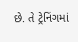છે. તે ટ્રેનિંગમાં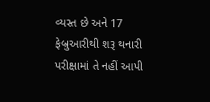વ્યસ્ત છે અને 17 ફેબ્રુઆરીથી શરૂ થનારી પરીક્ષામાં તે નહીં આપી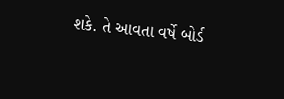શકે. તે આવતા વર્ષે બોર્ડ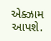એક્ઝામ આપશે.